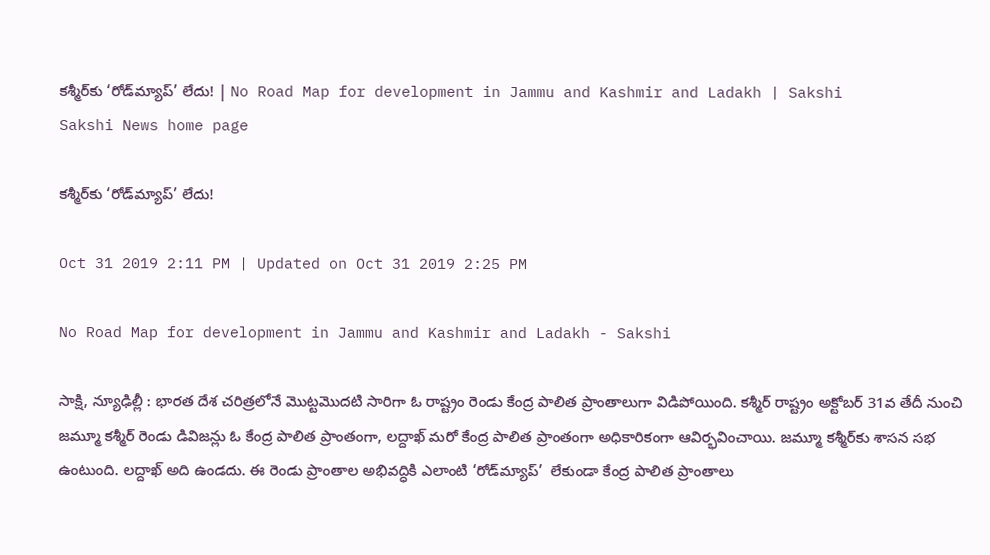కశ్మీర్‌కు ‘రోడ్‌మ్యాప్‌’ లేదు! | No Road Map for development in Jammu and Kashmir and Ladakh | Sakshi
Sakshi News home page

కశ్మీర్‌కు ‘రోడ్‌మ్యాప్‌’ లేదు!

Oct 31 2019 2:11 PM | Updated on Oct 31 2019 2:25 PM

No Road Map for development in Jammu and Kashmir and Ladakh - Sakshi

సాక్షి, న్యూఢిల్లీ : భారత దేశ చరిత్రలోనే మొట్టమొదటి సారిగా ఓ రాష్ట్రం రెండు కేంద్ర పాలిత ప్రాంతాలుగా విడిపోయింది. కశ్మీర్‌ రాష్ట్రం అక్టోబర్‌ 31వ తేదీ నుంచి జమ్మూ కశ్మీర్‌ రెండు డివిజన్లు ఓ కేంద్ర పాలిత ప్రాంతంగా, లద్దాఖ్‌ మరో కేంద్ర పాలిత ప్రాంతంగా అధికారికంగా ఆవిర్భవించాయి. జమ్మూ కశ్మీర్‌కు శాసన సభ ఉంటుంది. లద్దాఖ్‌ అది ఉండదు. ఈ రెండు ప్రాంతాల అభివద్ధికి ఎలాంటి ‘రోడ్‌మ్యాప్‌’  లేకుండా కేంద్ర పాలిత ప్రాంతాలు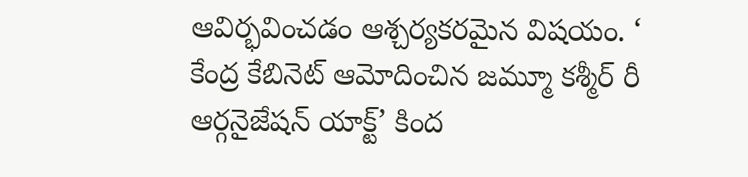ఆవిర్భవించడం ఆశ్చర్యకరమైన విషయం. ‘ కేంద్ర కేబినెట్‌ ఆమోదించిన జమ్మూ కశ్మీర్‌ రీ ఆర్గనైజేషన్‌ యాక్ట్‌’ కింద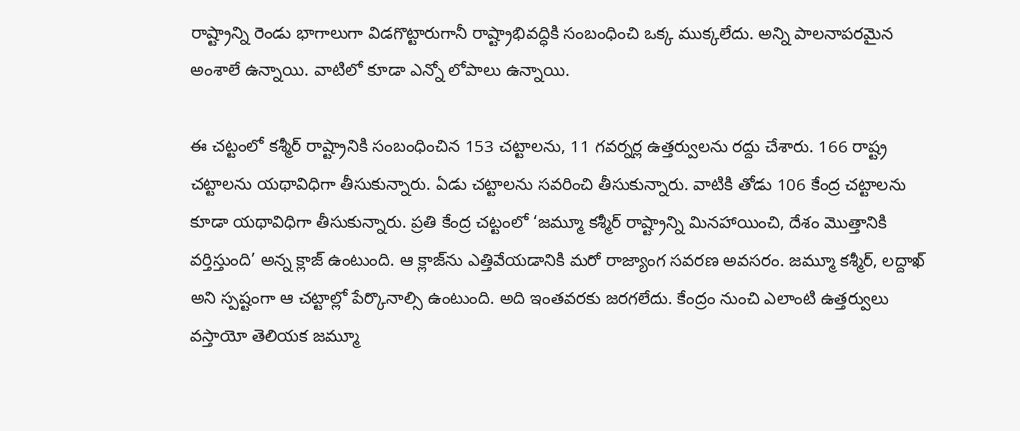రాష్ట్రాన్ని రెండు భాగాలుగా విడగొట్టారుగానీ రాష్ట్రాభివద్ధికి సంబంధించి ఒక్క ముక్కలేదు. అన్ని పాలనాపరమైన అంశాలే ఉన్నాయి. వాటిలో కూడా ఎన్నో లోపాలు ఉన్నాయి.

ఈ చట్టంలో కశ్మీర్‌ రాష్ట్రానికి సంబంధించిన 153 చట్టాలను, 11 గవర్నర్ల ఉత్తర్వులను రద్దు చేశారు. 166 రాష్ట్ర చట్టాలను యథావిధిగా తీసుకున్నారు. ఏడు చట్టాలను సవరించి తీసుకున్నారు. వాటికి తోడు 106 కేంద్ర చట్టాలను కూడా యథావిధిగా తీసుకున్నారు. ప్రతి కేంద్ర చట్టంలో ‘జమ్మూ కశ్మీర్‌ రాష్ట్రాన్ని మినహాయించి, దేశం మొత్తానికి వర్తిస్తుంది’ అన్న క్లాజ్‌ ఉంటుంది. ఆ క్లాజ్‌ను ఎత్తివేయడానికి మరో రాజ్యాంగ సవరణ అవసరం. జమ్మూ కశ్మీర్, లద్దాఖ్‌ అని స్పష్టంగా ఆ చట్టాల్లో పేర్కొనాల్సి ఉంటుంది. అది ఇంతవరకు జరగలేదు. కేంద్రం నుంచి ఎలాంటి ఉత్తర్వులు వస్తాయో తెలియక జమ్మూ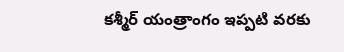కశ్మీర్‌ యంత్రాంగం ఇప్పటి వరకు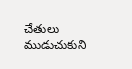చేతులు ముడుచుకుని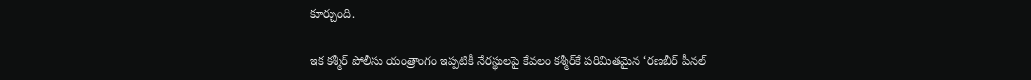కూర్చుంది.

ఇక కశ్మీర్‌ పోలీసు యంత్రాంగం ఇప్పటికీ నేరస్థులపై కేవలం కశ్మీర్‌కే పరిమితమైన ‘రణబీర్‌ పీనల్‌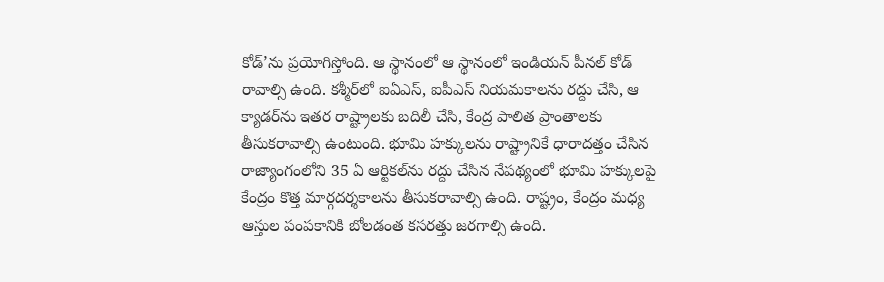కోడ్‌’ను ప్రయోగిస్తోంది. ఆ స్థానంలో ఆ స్థానంలో ఇండియన్‌ పీనల్‌ కోడ్‌ రావాల్సి ఉంది. కశ్మీర్‌లో ఐఏఎస్, ఐపీఎస్‌ నియమకాలను రద్దు చేసి, ఆ క్యాడర్‌ను ఇతర రాష్ట్రాలకు బదిలీ చేసి, కేంద్ర పాలిత ప్రాంతాలకు తీసుకరావాల్సి ఉంటుంది. భూమి హక్కులను రాష్ట్రానికే ధారాదత్తం చేసిన రాజ్యాంగంలోని 35 ఏ ఆర్టికల్‌ను రద్దు చేసిన నేపథ్యంలో భూమి హక్కులపై కేంద్రం కొత్త మార్గదర్శకాలను తీసుకరావాల్సి ఉంది. రాష్ట్రం, కేంద్రం మధ్య ఆస్తుల పంపకానికి బోలడంత కసరత్తు జరగాల్సి ఉంది.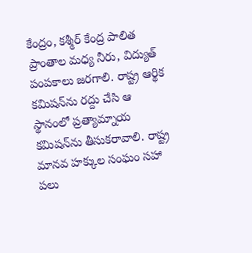కేంద్రం, కశ్మీర్‌ కేంద్ర పాలిత ప్రాంతాల మధ్య నీరు, విద్యుత్‌ పంపకాలు జరగాలి. రాష్ట్ర ఆర్థిక కమిషన్‌ను రద్దు చేసి ఆ స్థానంలో ప్రత్యామ్నాయ కమిషన్‌ను తీసుకరావాలి. రాష్ట్ర మానవ హక్కుల సంఘం సహా పలు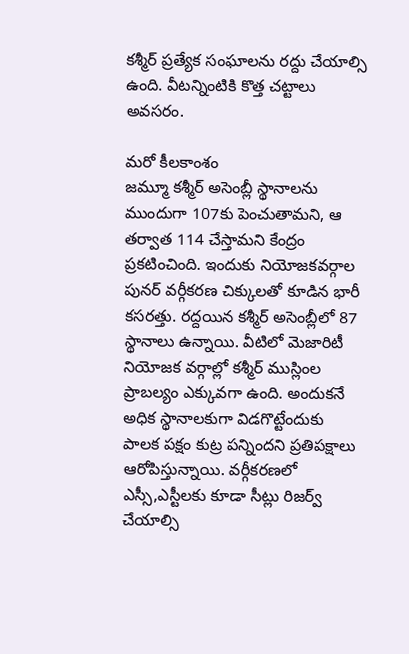కశ్మీర్‌ ప్రత్యేక సంఘాలను రద్దు చేయాల్సి ఉంది. వీటన్నింటికి కొత్త చట్టాలు అవసరం.

మరో కీలకాంశం
జమ్మూ కశ్మీర్‌ అసెంబ్లీ స్థానాలను ముందుగా 107కు పెంచుతామని, ఆ తర్వాత 114 చేస్తామని కేంద్రం ప్రకటించింది. ఇందుకు నియోజకవర్గాల పునర్‌ వర్గీకరణ చిక్కులతో కూడిన భారీ కసరత్తు. రద్దయిన కశ్మీర్‌ అసెంబ్లీలో 87 స్థానాలు ఉన్నాయి. వీటిలో మెజారిటీ నియోజక వర్గాల్లో కశ్మీర్‌ ముస్లింల ప్రాబల్యం ఎక్కువగా ఉంది. అందుకనే అధిక స్థానాలకుగా విడగొట్టేందుకు పాలక పక్షం కుట్ర పన్నిందని ప్రతిపక్షాలు ఆరోపిస్తున్నాయి. వర్గీకరణలో ఎస్సీ,ఎస్టీలకు కూడా సీట్లు రిజర్వ్‌ చేయాల్సి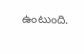ఉంటుంది.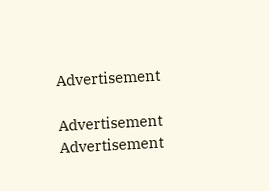Advertisement

Advertisement
Advertisement